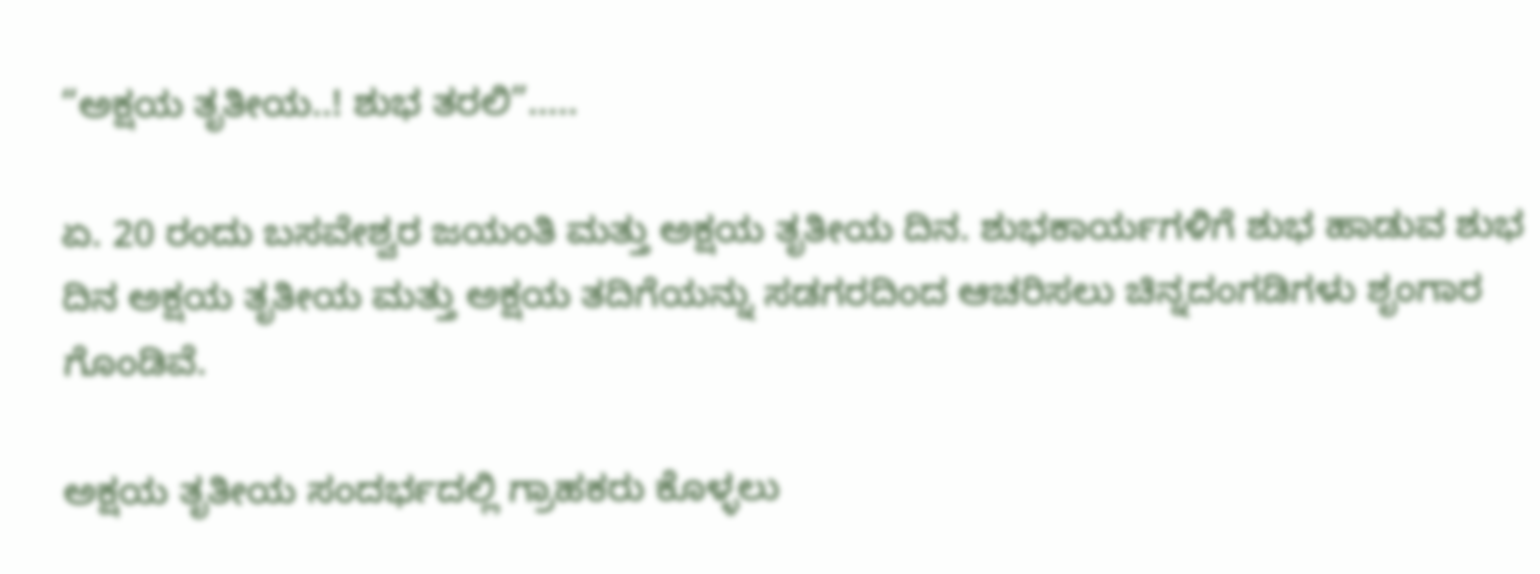“ಅಕ್ಷಯ ತೃತೀಯ..! ಶುಭ ತರಲಿ”…..

ಏ. 20 ರಂದು ಬಸವೇಶ್ವರ ಜಯಂತಿ ಮತ್ತು ಅಕ್ಷಯ ತೃತೀಯ ದಿನ. ಶುಭಕಾರ್ಯಗಳಿಗೆ ಶುಭ ಹಾಡುವ ಶುಭ ದಿನ ಅಕ್ಷಯ ತೃತೀಯ ಮತ್ತು ಅಕ್ಷಯ ತದಿಗೆಯನ್ನು ಸಡಗರದಿಂದ ಆಚರಿಸಲು ಚಿನ್ನದಂಗಡಿಗಳು ಶೃಂಗಾರ ಗೊಂಡಿವೆ.

ಅಕ್ಷಯ ತೃತೀಯ ಸಂದರ್ಭದಲ್ಲಿ ಗ್ರಾಹಕರು ಕೊಳ್ಳಲು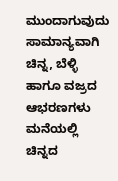ಮುಂದಾಗುವುದು ಸಾಮಾನ್ಯವಾಗಿ ಚಿನ್ನ, ಬೆಳ್ಳಿ ಹಾಗೂ ವಜ್ರದ ಆಭರಣಗಳು ಮನೆಯಲ್ಲಿ ಚಿನ್ನದ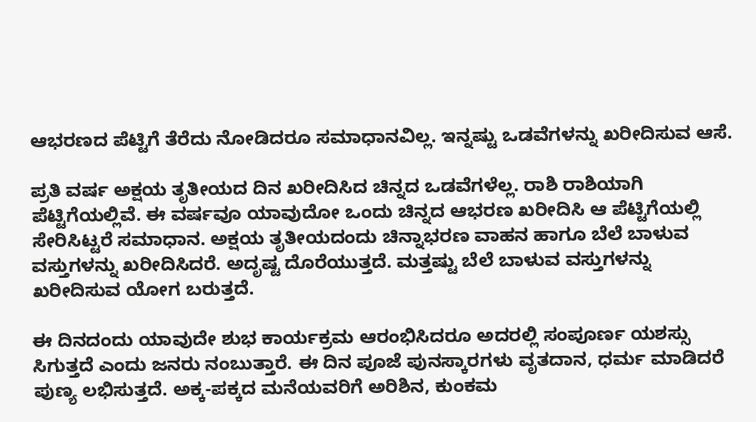ಆಭರಣದ ಪೆಟ್ಟಿಗೆ ತೆರೆದು ನೋಡಿದರೂ ಸಮಾಧಾನವಿಲ್ಲ. ಇನ್ನಷ್ಟು ಒಡವೆಗಳನ್ನು ಖರೀದಿಸುವ ಆಸೆ.

ಪ್ರತಿ ವರ್ಷ ಅಕ್ಷಯ ತೃತೀಯದ ದಿನ ಖರೀದಿಸಿದ ಚಿನ್ನದ ಒಡವೆಗಳೆಲ್ಲ. ರಾಶಿ ರಾಶಿಯಾಗಿ ಪೆಟ್ಟಿಗೆಯಲ್ಲಿವೆ. ಈ ವರ್ಷವೂ ಯಾವುದೋ ಒಂದು ಚಿನ್ನದ ಆಭರಣ ಖರೀದಿಸಿ ಆ ಪೆಟ್ಟಿಗೆಯಲ್ಲಿ ಸೇರಿಸಿಟ್ಟರೆ ಸಮಾಧಾನ. ಅಕ್ಷಯ ತೃತೀಯದಂದು ಚಿನ್ನಾಭರಣ ವಾಹನ ಹಾಗೂ ಬೆಲೆ ಬಾಳುವ ವಸ್ತುಗಳನ್ನು ಖರೀದಿಸಿದರೆ. ಅದೃಷ್ಟ ದೊರೆಯುತ್ತದೆ. ಮತ್ತಷ್ಟು ಬೆಲೆ ಬಾಳುವ ವಸ್ತುಗಳನ್ನು ಖರೀದಿಸುವ ಯೋಗ ಬರುತ್ತದೆ.

ಈ ದಿನದಂದು ಯಾವುದೇ ಶುಭ ಕಾರ್ಯಕ್ರಮ ಆರಂಭಿಸಿದರೂ ಅದರಲ್ಲಿ ಸಂಪೂರ್ಣ ಯಶಸ್ಸು ಸಿಗುತ್ತದೆ ಎಂದು ಜನರು ನಂಬುತ್ತಾರೆ. ಈ ದಿನ ಪೂಜೆ ಪುನಸ್ಕಾರಗಳು ವೃತದಾನ, ಧರ್ಮ ಮಾಡಿದರೆ ಪುಣ್ಯ ಲಭಿಸುತ್ತದೆ. ಅಕ್ಕ-ಪಕ್ಕದ ಮನೆಯವರಿಗೆ ಅರಿಶಿನ, ಕುಂಕಮ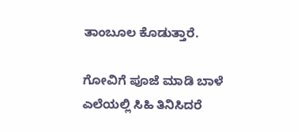ತಾಂಬೂಲ ಕೊಡುತ್ತಾರೆ.

ಗೋವಿಗೆ ಪೂಜೆ ಮಾಡಿ ಬಾಳೆ ಎಲೆಯಲ್ಲಿ ಸಿಹಿ ತಿನಿಸಿದರೆ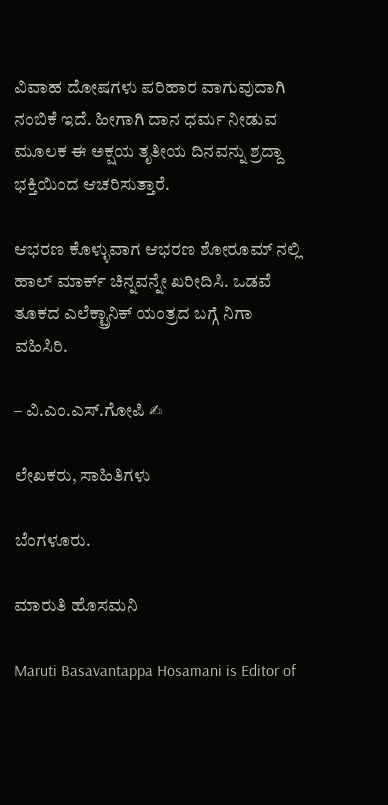ವಿವಾಹ ದೋಷಗಳು ಪರಿಹಾರ ವಾಗುವುದಾಗಿ ನಂಬಿಕೆ ಇದೆ. ಹೀಗಾಗಿ ದಾನ ಧರ್ಮ ನೀಡುವ ಮೂಲಕ ಈ ಅಕ್ಷಯ ತೃತೀಯ ದಿನವನ್ನು ಶ್ರದ್ದಾ ಭಕ್ತಿಯಿಂದ ಆಚರಿಸುತ್ತಾರೆ.

ಆಭರಣ ಕೊಳ್ಳುವಾಗ ಆಭರಣ ಶೋರೂಮ್ ನಲ್ಲಿ ಹಾಲ್ ಮಾರ್ಕ್ ಚಿನ್ನವನ್ನೇ ಖರೀದಿಸಿ. ಒಡವೆ ತೂಕದ ಎಲೆಕ್ಟ್ರಾನಿಕ್ ಯಂತ್ರದ ಬಗ್ಗೆ ನಿಗಾ ವಹಿಸಿರಿ.

– ವಿ.ಎಂ.ಎಸ್.ಗೋಪಿ ✍

ಲೇಖಕರು, ಸಾಹಿತಿಗಳು

ಬೆಂಗಳೂರು.

ಮಾರುತಿ ಹೊಸಮನಿ

Maruti Basavantappa Hosamani is Editor of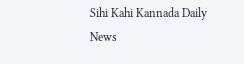Sihi Kahi Kannada Daily News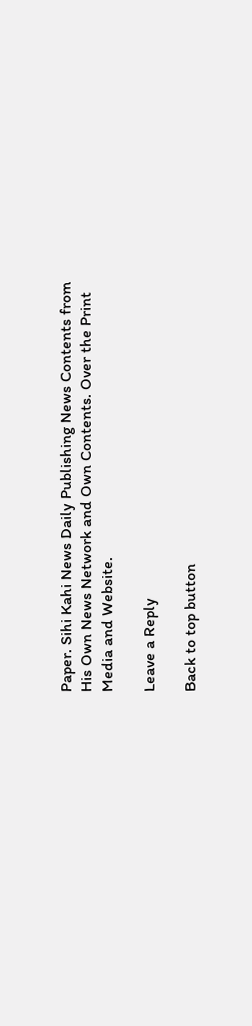Paper. Sihi Kahi News Daily Publishing News Contents from His Own News Network and Own Contents. Over the Print Media and Website.

Leave a Reply

Back to top button